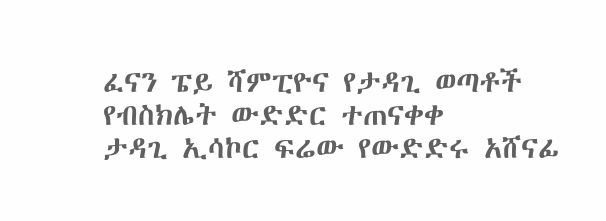ፈናን ፔይ ሻምፒዮና የታዳጊ ወጣቶች የብስክሌት ውድድር ተጠናቀቀ
ታዳጊ ኢሳኮር ፍሬው የውድድሩ አሸናፊ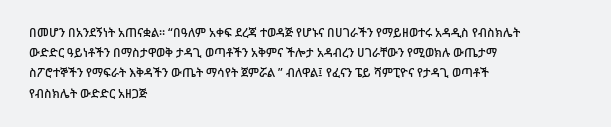በመሆን በአንደኝነት አጠናቋል። “በዓለም አቀፍ ደረጃ ተወዳጅ የሆኑና በሀገራችን የማይዘወተሩ አዳዲስ የብስክሌት ውድድር ዓይነቶችን በማስታዋወቅ ታዳጊ ወጣቶችን አቅምና ችሎታ አዳብረን ሀገራቸውን የሚወክሉ ውጤታማ ስፖሮተኞችን የማፍራት እቅዳችን ውጤት ማሳየት ጀምሯል ” ብለዋል፤ የፈናን ፔይ ሻምፒዮና የታዳጊ ወጣቶች የብስክሌት ውድድር አዘጋጅ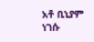አቶ ቢኒያም ነገሱ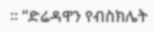። “ድሬዳዋን የብስክሌት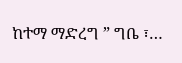ከተማ ማድረግ ” ግቤ ፣…